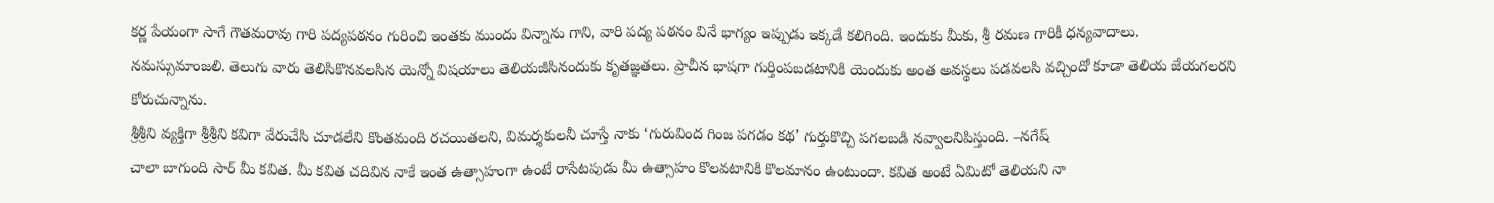కర్ణ పేయంగా సాగే గౌతమరావు గారి పద్యపఠనం గురించి ఇంతకు ముందు విన్నాను గాని, వారి పద్య పఠనం వినే భాగ్యం ఇప్పుడు ఇక్కడే కలిగింది. ఇందుకు మీకు, శ్రీ రమణ గారికీ ధన్యవాదాలు.
నమస్సుమాంజలి. తెలుగు వారు తెలిసికొనవలసిన యెన్నో విషయాలు తెలియజీసినందుకు కృతజ్ఞతలు. ప్రాచీన భాషగా గుర్తింపబడటానికి యెందుకు అంత అవస్థలు పడవలసి వచ్చిందో కూడా తెలియ జేయగలరని కోరుచున్నాను.
శ్రీశ్రీని వ్యక్తిగా శ్రీశ్రీని కవిగా వేరుచేసి చూడలేని కొంతమంది రచయితలని, విమర్శకులనీ చూస్తే నాకు ‘గురువింద గింజ పగడం కథ’ గుర్తుకొచ్చి పగలబడి నవ్వాలనిపిస్తుంది. –నగేష్
చాలా బాగుంది సార్ మీ కవిత. మీ కవిత చదివిన నాకే ఇంత ఉత్సాహంగా ఉంటే రాసేటపుడు మీ ఉత్సాహం కొలవటానికి కొలమానం ఉంటుందా. కవిత అంటే ఏమిటో తెలియని నా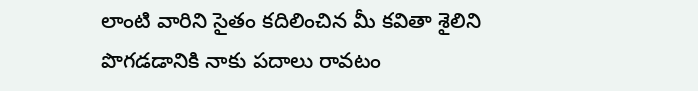లాంటి వారిని సైతం కదిలించిన మీ కవితా శైలిని పొగడడానికి నాకు పదాలు రావటం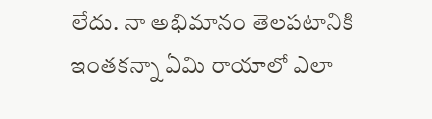లేదు. నా అభిమానం తెలపటానికి ఇంతకన్నా ఏమి రాయాలో ఎలా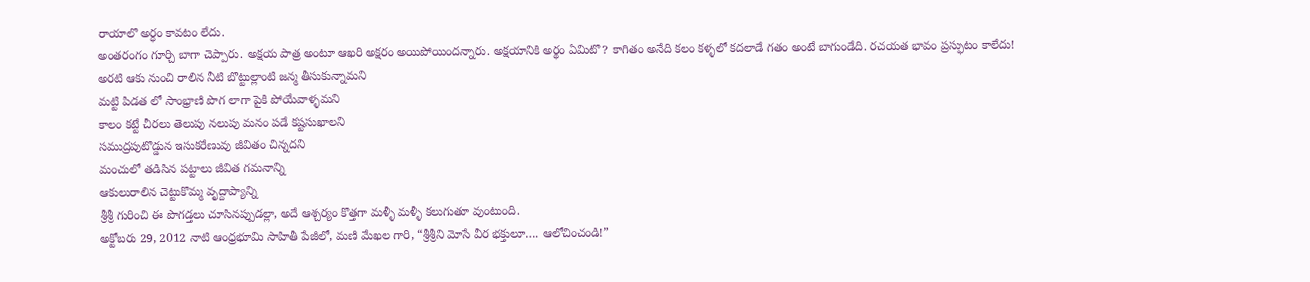రాయాలొ అర్ధం కావటం లేదు.
అంతరంగం గూర్చి బాగా చెప్పారు. అక్షయ పాత్ర అంటూ ఆఖరి అక్షరం అయిపోయిందన్నారు. అక్షయానికి అర్థం ఏమిటొ? కాగితం అనేది కలం కళ్ళలో కదలాడే గతం అంటే బాగుండేది. రచయత భావం ప్రస్ఫుటం కాలేదు!
అరటి ఆకు నుంచి రాలిన నీటి బొట్టుల్లాంటి జన్మ తీసుకున్నామని
మట్టి పిడత లో సాంభ్రాణి పొగ లాగా పైకి పోయేవాళ్ళమని
కాలం కట్టే చీరలు తెలుపు నలుపు మనం పడే కష్టసుఖాలని
సముద్రపుటొడ్డున ఇసుకరేణువు జీవితం చిన్నదని
మంచులో తడిసిన పట్టాలు జీవిత గమనాన్ని
ఆకులురాలిన చెట్టుకొమ్మ వృద్దాప్యాన్ని
శ్రీశ్రీ గురించి ఈ పొగడ్తలు చూసినప్పుడల్లా, అదే ఆశ్చర్యం కొత్తగా మళ్ళీ మళ్ళీ కలుగుతూ వుంటుంది.
అక్టోబరు 29, 2012 నాటి ఆంధ్రభూమి సాహితీ పేజీలో, మణి మేఖల గారి, “శ్రీశ్రీని మోసే వీర భక్తులూ…. ఆలోచించండి!”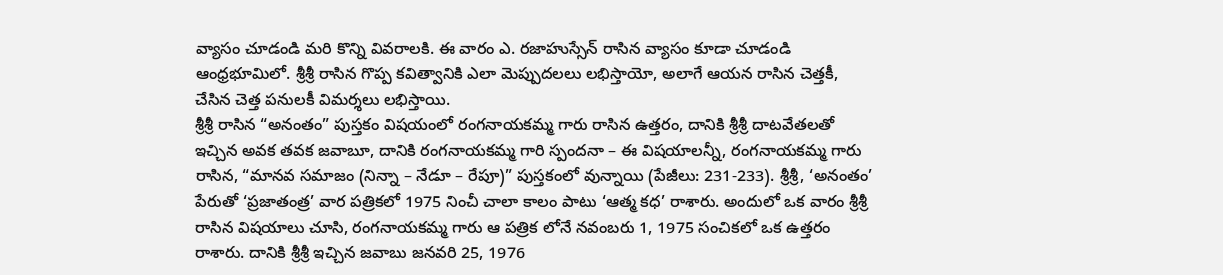వ్యాసం చూడండి మరి కొన్ని వివరాలకి. ఈ వారం ఎ. రజాహుస్సేన్ రాసిన వ్యాసం కూడా చూడండి ఆంధ్రభూమిలో. శ్రీశ్రీ రాసిన గొప్ప కవిత్వానికి ఎలా మెప్పుదలలు లభిస్తాయో, అలాగే ఆయన రాసిన చెత్తకీ, చేసిన చెత్త పనులకీ విమర్శలు లభిస్తాయి.
శ్రీశ్రీ రాసిన “అనంతం” పుస్తకం విషయంలో రంగనాయకమ్మ గారు రాసిన ఉత్తరం, దానికి శ్రీశ్రీ దాటవేతలతో ఇచ్చిన అవక తవక జవాబూ, దానికి రంగనాయకమ్మ గారి స్పందనా – ఈ విషయాలన్నీ, రంగనాయకమ్మ గారు రాసిన, “మానవ సమాజం (నిన్నా – నేడూ – రేపూ)” పుస్తకంలో వున్నాయి (పేజీలు: 231-233). శ్రీశ్రీ, ‘అనంతం’ పేరుతో ‘ప్రజాతంత్ర’ వార పత్రికలో 1975 నించీ చాలా కాలం పాటు ‘ఆత్మ కధ’ రాశారు. అందులో ఒక వారం శ్రీశ్రీ రాసిన విషయాలు చూసి, రంగనాయకమ్మ గారు ఆ పత్రిక లోనే నవంబరు 1, 1975 సంచికలో ఒక ఉత్తరం రాశారు. దానికి శ్రీశ్రీ ఇచ్చిన జవాబు జనవరి 25, 1976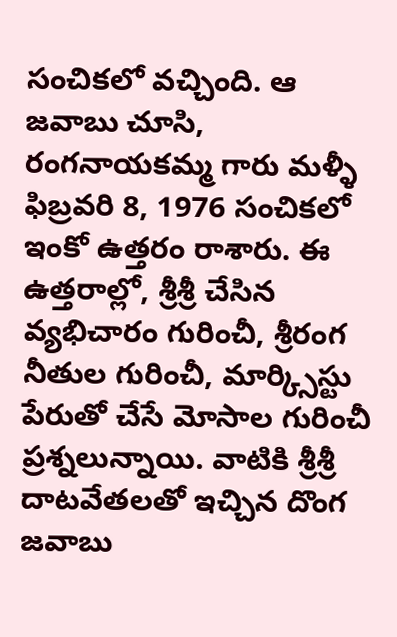సంచికలో వచ్చింది. ఆ జవాబు చూసి, రంగనాయకమ్మ గారు మళ్ళీ ఫిబ్రవరి 8, 1976 సంచికలో ఇంకో ఉత్తరం రాశారు. ఈ ఉత్తరాల్లో, శ్రీశ్రీ చేసిన వ్యభిచారం గురించీ, శ్రీరంగ నీతుల గురించీ, మార్క్సిస్టు పేరుతో చేసే మోసాల గురించీ ప్రశ్నలున్నాయి. వాటికి శ్రీశ్రీ దాటవేతలతో ఇచ్చిన దొంగ జవాబు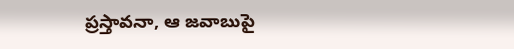ప్రస్తావనా, ఆ జవాబుపై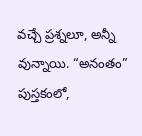వచ్చే ప్రశ్నలూ, అన్నీ వున్నాయి. “అనంతం” పుస్తకంలో,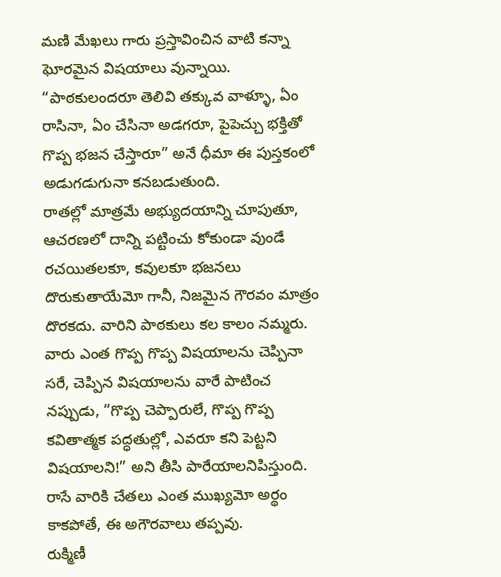మణి మేఖలు గారు ప్రస్తావించిన వాటి కన్నా ఘోరమైన విషయాలు వున్నాయి. “పాఠకులందరూ తెలివి తక్కువ వాళ్ళూ, ఏం రాసినా, ఏం చేసినా అడగరూ, పైపెచ్చు భక్తితో గొప్ప భజన చేస్తారూ” అనే ధీమా ఈ పుస్తకంలో అడుగడుగునా కనబడుతుంది.
రాతల్లో మాత్రమే అభ్యుదయాన్ని చూపుతూ, ఆచరణలో దాన్ని పట్టించు కోకుండా వుండే రచయితలకూ, కవులకూ భజనలు దొరుకుతాయేమో గానీ, నిజమైన గౌరవం మాత్రం దొరకదు. వారిని పాఠకులు కల కాలం నమ్మరు. వారు ఎంత గొప్ప గొప్ప విషయాలను చెప్పినా సరే, చెప్పిన విషయాలను వారే పాటించ నప్పుడు, “గొప్ప చెప్పారులే, గొప్ప గొప్ప కవితాత్మక పద్ధతుల్లో, ఎవరూ కని పెట్టని విషయాలని!” అని తీసి పారేయాలనిపిస్తుంది. రాసే వారికి చేతలు ఎంత ముఖ్యమో అర్థం కాకపోతే, ఈ అగౌరవాలు తప్పవు.
రుక్మిణీ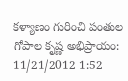కళ్యాణం గురించి పంతుల గోపాల కృష్ణ అభిప్రాయం:
11/21/2012 1:52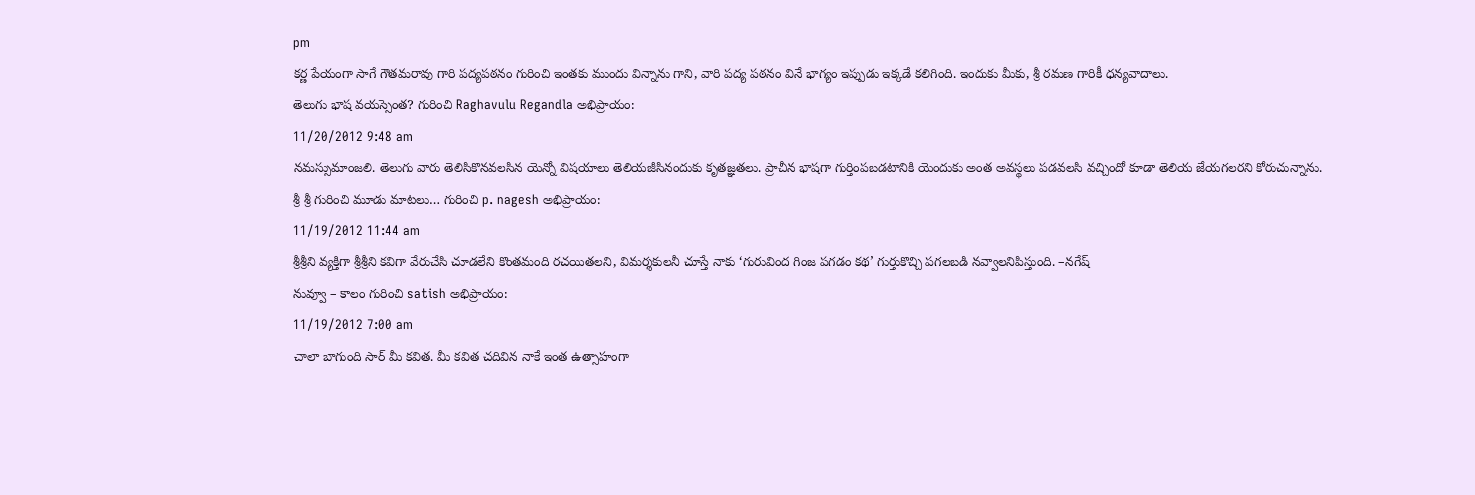pm
కర్ణ పేయంగా సాగే గౌతమరావు గారి పద్యపఠనం గురించి ఇంతకు ముందు విన్నాను గాని, వారి పద్య పఠనం వినే భాగ్యం ఇప్పుడు ఇక్కడే కలిగింది. ఇందుకు మీకు, శ్రీ రమణ గారికీ ధన్యవాదాలు.
తెలుగు భాష వయస్సెంత? గురించి Raghavulu Regandla అభిప్రాయం:
11/20/2012 9:48 am
నమస్సుమాంజలి. తెలుగు వారు తెలిసికొనవలసిన యెన్నో విషయాలు తెలియజీసినందుకు కృతజ్ఞతలు. ప్రాచీన భాషగా గుర్తింపబడటానికి యెందుకు అంత అవస్థలు పడవలసి వచ్చిందో కూడా తెలియ జేయగలరని కోరుచున్నాను.
శ్రీ శ్రీ గురించి మూడు మాటలు… గురించి p. nagesh అభిప్రాయం:
11/19/2012 11:44 am
శ్రీశ్రీని వ్యక్తిగా శ్రీశ్రీని కవిగా వేరుచేసి చూడలేని కొంతమంది రచయితలని, విమర్శకులనీ చూస్తే నాకు ‘గురువింద గింజ పగడం కథ’ గుర్తుకొచ్చి పగలబడి నవ్వాలనిపిస్తుంది. –నగేష్
నువ్వూ – కాలం గురించి satish అభిప్రాయం:
11/19/2012 7:00 am
చాలా బాగుంది సార్ మీ కవిత. మీ కవిత చదివిన నాకే ఇంత ఉత్సాహంగా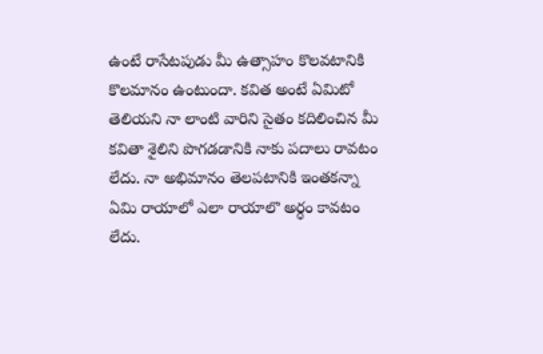ఉంటే రాసేటపుడు మీ ఉత్సాహం కొలవటానికి కొలమానం ఉంటుందా. కవిత అంటే ఏమిటో తెలియని నా లాంటి వారిని సైతం కదిలించిన మీ కవితా శైలిని పొగడడానికి నాకు పదాలు రావటం లేదు. నా అభిమానం తెలపటానికి ఇంతకన్నా ఏమి రాయాలో ఎలా రాయాలొ అర్ధం కావటం లేదు.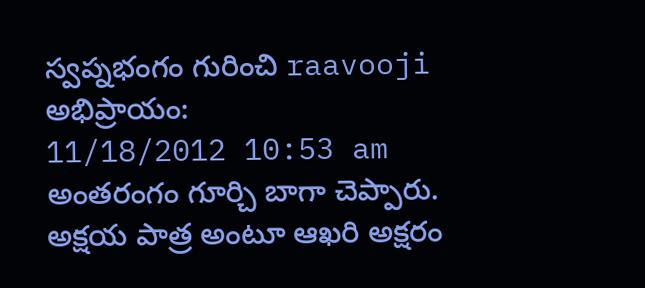స్వప్నభంగం గురించి raavooji అభిప్రాయం:
11/18/2012 10:53 am
అంతరంగం గూర్చి బాగా చెప్పారు. అక్షయ పాత్ర అంటూ ఆఖరి అక్షరం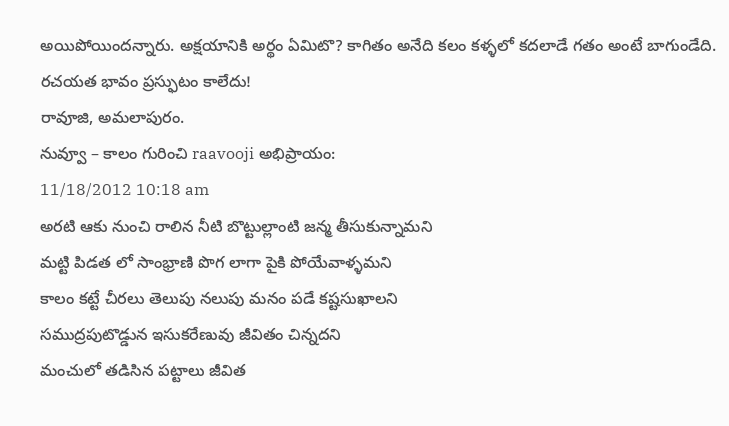అయిపోయిందన్నారు. అక్షయానికి అర్థం ఏమిటొ? కాగితం అనేది కలం కళ్ళలో కదలాడే గతం అంటే బాగుండేది. రచయత భావం ప్రస్ఫుటం కాలేదు!
రావూజి, అమలాపురం.
నువ్వూ – కాలం గురించి raavooji అభిప్రాయం:
11/18/2012 10:18 am
అరటి ఆకు నుంచి రాలిన నీటి బొట్టుల్లాంటి జన్మ తీసుకున్నామని
మట్టి పిడత లో సాంభ్రాణి పొగ లాగా పైకి పోయేవాళ్ళమని
కాలం కట్టే చీరలు తెలుపు నలుపు మనం పడే కష్టసుఖాలని
సముద్రపుటొడ్డున ఇసుకరేణువు జీవితం చిన్నదని
మంచులో తడిసిన పట్టాలు జీవిత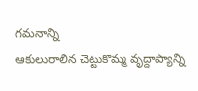గమనాన్ని
ఆకులురాలిన చెట్టుకొమ్మ వృద్దాప్యాన్ని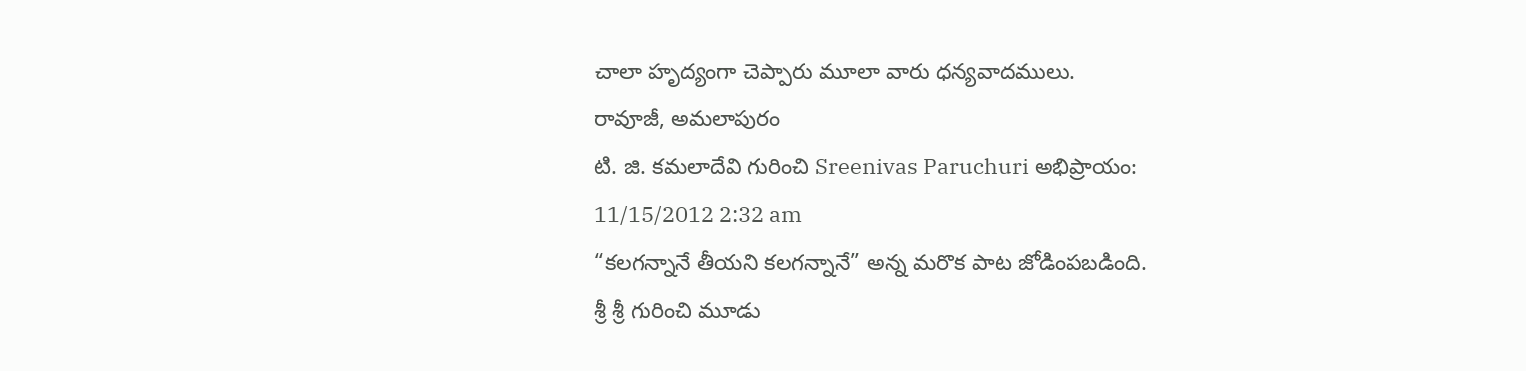చాలా హృద్యంగా చెప్పారు మూలా వారు ధన్యవాదములు.
రావూజీ, అమలాపురం
టి. జి. కమలాదేవి గురించి Sreenivas Paruchuri అభిప్రాయం:
11/15/2012 2:32 am
“కలగన్నానే తీయని కలగన్నానే” అన్న మరొక పాట జోడింపబడింది.
శ్రీ శ్రీ గురించి మూడు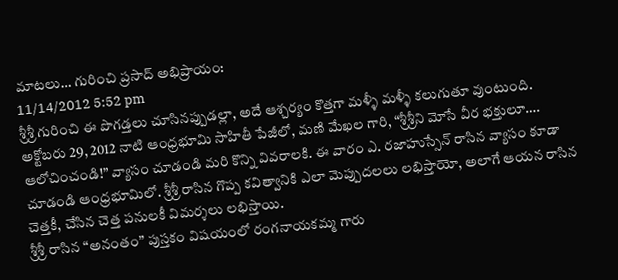మాటలు… గురించి ప్రసాద్ అభిప్రాయం:
11/14/2012 5:52 pm
శ్రీశ్రీ గురించి ఈ పొగడ్తలు చూసినప్పుడల్లా, అదే ఆశ్చర్యం కొత్తగా మళ్ళీ మళ్ళీ కలుగుతూ వుంటుంది.
అక్టోబరు 29, 2012 నాటి ఆంధ్రభూమి సాహితీ పేజీలో, మణి మేఖల గారి, “శ్రీశ్రీని మోసే వీర భక్తులూ…. ఆలోచించండి!” వ్యాసం చూడండి మరి కొన్ని వివరాలకి. ఈ వారం ఎ. రజాహుస్సేన్ రాసిన వ్యాసం కూడా చూడండి ఆంధ్రభూమిలో. శ్రీశ్రీ రాసిన గొప్ప కవిత్వానికి ఎలా మెప్పుదలలు లభిస్తాయో, అలాగే ఆయన రాసిన చెత్తకీ, చేసిన చెత్త పనులకీ విమర్శలు లభిస్తాయి.
శ్రీశ్రీ రాసిన “అనంతం” పుస్తకం విషయంలో రంగనాయకమ్మ గారు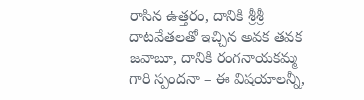రాసిన ఉత్తరం, దానికి శ్రీశ్రీ దాటవేతలతో ఇచ్చిన అవక తవక జవాబూ, దానికి రంగనాయకమ్మ గారి స్పందనా – ఈ విషయాలన్నీ,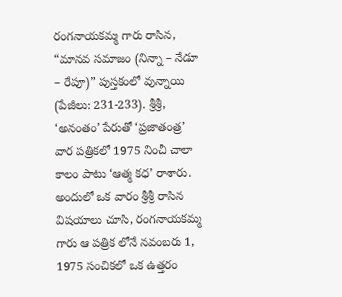రంగనాయకమ్మ గారు రాసిన, “మానవ సమాజం (నిన్నా – నేడూ – రేపూ)” పుస్తకంలో వున్నాయి (పేజీలు: 231-233). శ్రీశ్రీ, ‘అనంతం’ పేరుతో ‘ప్రజాతంత్ర’ వార పత్రికలో 1975 నించీ చాలా కాలం పాటు ‘ఆత్మ కధ’ రాశారు. అందులో ఒక వారం శ్రీశ్రీ రాసిన విషయాలు చూసి, రంగనాయకమ్మ గారు ఆ పత్రిక లోనే నవంబరు 1, 1975 సంచికలో ఒక ఉత్తరం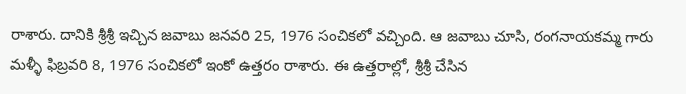రాశారు. దానికి శ్రీశ్రీ ఇచ్చిన జవాబు జనవరి 25, 1976 సంచికలో వచ్చింది. ఆ జవాబు చూసి, రంగనాయకమ్మ గారు మళ్ళీ ఫిబ్రవరి 8, 1976 సంచికలో ఇంకో ఉత్తరం రాశారు. ఈ ఉత్తరాల్లో, శ్రీశ్రీ చేసిన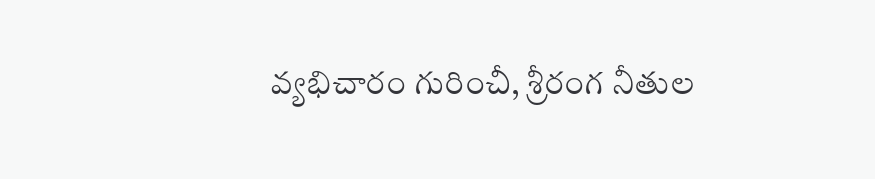వ్యభిచారం గురించీ, శ్రీరంగ నీతుల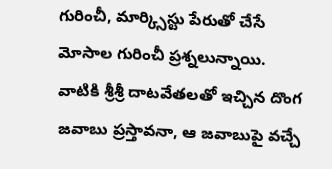గురించీ, మార్క్సిస్టు పేరుతో చేసే మోసాల గురించీ ప్రశ్నలున్నాయి. వాటికి శ్రీశ్రీ దాటవేతలతో ఇచ్చిన దొంగ జవాబు ప్రస్తావనా, ఆ జవాబుపై వచ్చే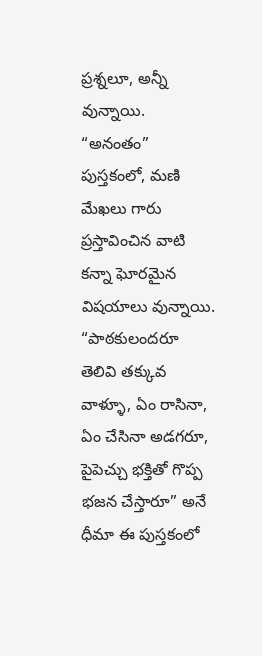ప్రశ్నలూ, అన్నీ వున్నాయి. “అనంతం” పుస్తకంలో, మణి మేఖలు గారు ప్రస్తావించిన వాటి కన్నా ఘోరమైన విషయాలు వున్నాయి. “పాఠకులందరూ తెలివి తక్కువ వాళ్ళూ, ఏం రాసినా, ఏం చేసినా అడగరూ, పైపెచ్చు భక్తితో గొప్ప భజన చేస్తారూ” అనే ధీమా ఈ పుస్తకంలో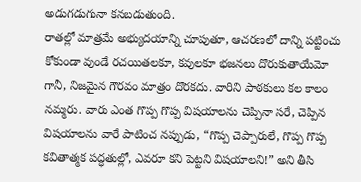అడుగడుగునా కనబడుతుంది.
రాతల్లో మాత్రమే అభ్యుదయాన్ని చూపుతూ, ఆచరణలో దాన్ని పట్టించు కోకుండా వుండే రచయితలకూ, కవులకూ భజనలు దొరుకుతాయేమో గానీ, నిజమైన గౌరవం మాత్రం దొరకదు. వారిని పాఠకులు కల కాలం నమ్మరు. వారు ఎంత గొప్ప గొప్ప విషయాలను చెప్పినా సరే, చెప్పిన విషయాలను వారే పాటించ నప్పుడు, “గొప్ప చెప్పారులే, గొప్ప గొప్ప కవితాత్మక పద్ధతుల్లో, ఎవరూ కని పెట్టని విషయాలని!” అని తీసి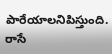పారేయాలనిపిస్తుంది. రాసే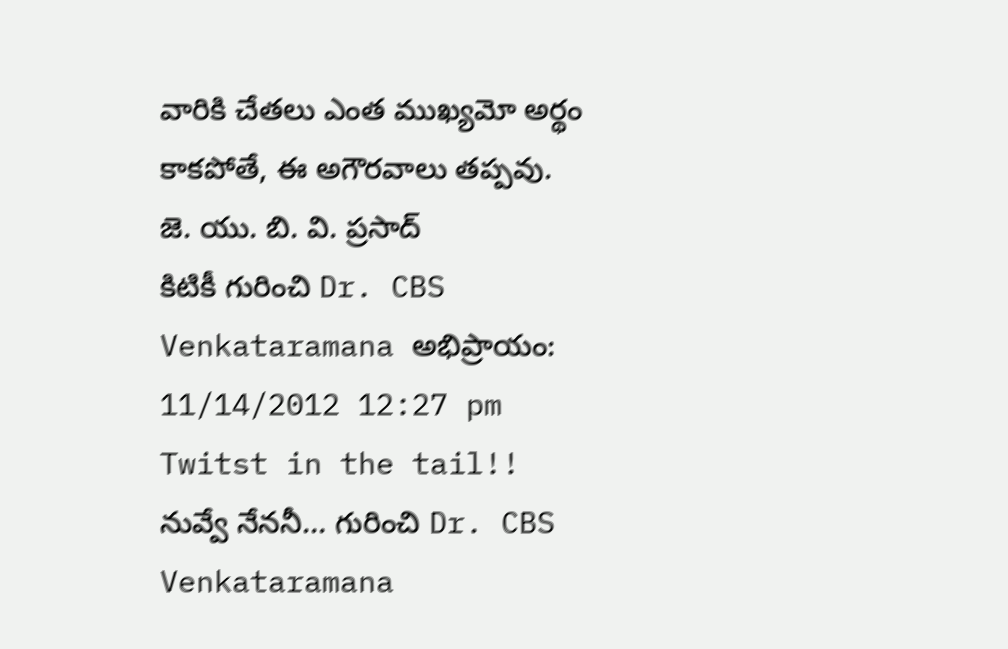వారికి చేతలు ఎంత ముఖ్యమో అర్థం కాకపోతే, ఈ అగౌరవాలు తప్పవు.
జె. యు. బి. వి. ప్రసాద్
కిటికీ గురించి Dr. CBS Venkataramana అభిప్రాయం:
11/14/2012 12:27 pm
Twitst in the tail!!
నువ్వే నేననీ… గురించి Dr. CBS Venkataramana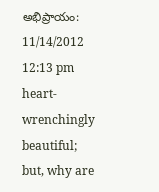అభిప్రాయం:
11/14/2012 12:13 pm
heart-wrenchingly beautiful; but, why are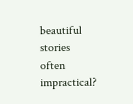beautiful stories often impractical?